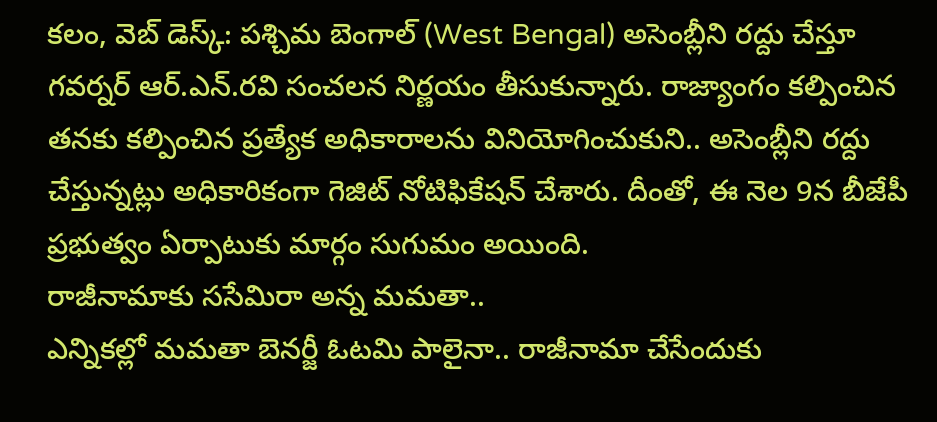కలం, వెబ్ డెస్క్: పశ్చిమ బెంగాల్ (West Bengal) అసెంబ్లీని రద్దు చేస్తూ గవర్నర్ ఆర్.ఎన్.రవి సంచలన నిర్ణయం తీసుకున్నారు. రాజ్యాంగం కల్పించిన తనకు కల్పించిన ప్రత్యేక అధికారాలను వినియోగించుకుని.. అసెంబ్లీని రద్దు చేస్తున్నట్లు అధికారికంగా గెజిట్ నోటిఫికేషన్ చేశారు. దీంతో, ఈ నెల 9న బీజేపీ ప్రభుత్వం ఏర్పాటుకు మార్గం సుగుమం అయింది.
రాజీనామాకు ససేమిరా అన్న మమతా..
ఎన్నికల్లో మమతా బెనర్జీ ఓటమి పాలైనా.. రాజీనామా చేసేందుకు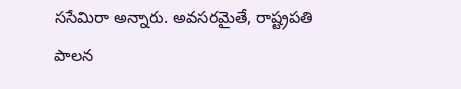ససేమిరా అన్నారు. అవసరమైతే, రాష్ట్రపతి పాలన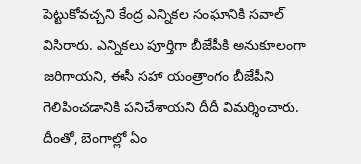పెట్టుకోవచ్చని కేంద్ర ఎన్నికల సంఘానికి సవాల్ విసిరారు. ఎన్నికలు పూర్తిగా బీజేపీకి అనుకూలంగా జరిగాయని, ఈసీ సహా యంత్రాంగం బీజేపీని గెలిపించడానికి పనిచేశాయని దీదీ విమర్శించారు. దీంతో, బెంగాల్లో ఏం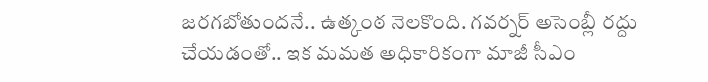జరగబోతుందనే.. ఉత్కంఠ నెలకొంది. గవర్నర్ అసెంబ్లీ రద్దు చేయడంతో.. ఇక మమత అధికారికంగా మాజీ సీఎం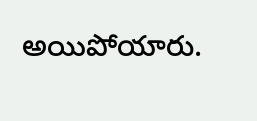అయిపోయారు.